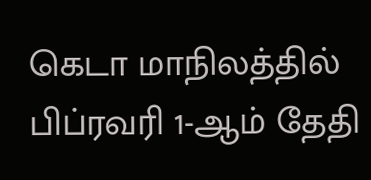கெடா மாநிலத்தில் பிப்ரவரி 1-ஆம் தேதி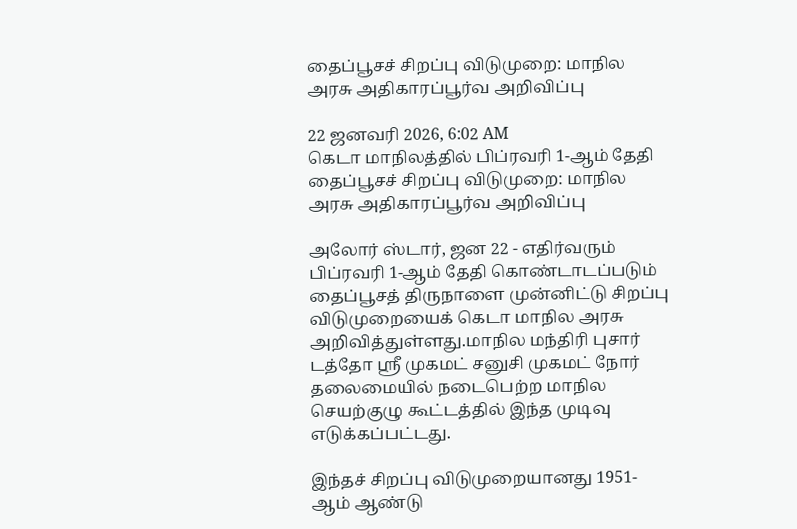தைப்பூசச் சிறப்பு விடுமுறை: மாநில அரசு அதிகாரப்பூர்வ அறிவிப்பு

22 ஜனவரி 2026, 6:02 AM
கெடா மாநிலத்தில் பிப்ரவரி 1-ஆம் தேதி தைப்பூசச் சிறப்பு விடுமுறை: மாநில அரசு அதிகாரப்பூர்வ அறிவிப்பு

அலோர் ஸ்டார், ஜன 22 - எதிர்வரும் பிப்ரவரி 1-ஆம் தேதி கொண்டாடப்படும் தைப்பூசத் திருநாளை முன்னிட்டு சிறப்பு விடுமுறையைக் கெடா மாநில அரசு அறிவித்துள்ளது.மாநில மந்திரி புசார் டத்தோ ஸ்ரீ முகமட் சனுசி முகமட் நோர் தலைமையில் நடைபெற்ற மாநில செயற்குழு கூட்டத்தில் இந்த முடிவு எடுக்கப்பட்டது.

இந்தச் சிறப்பு விடுமுறையானது 1951-ஆம் ஆண்டு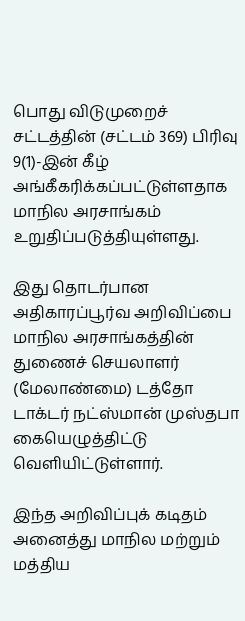பொது விடுமுறைச் சட்டத்தின் (சட்டம் 369) பிரிவு 9(1)-இன் கீழ் அங்கீகரிக்கப்பட்டுள்ளதாக மாநில அரசாங்கம் உறுதிப்படுத்தியுள்ளது.

இது தொடர்பான அதிகாரப்பூர்வ அறிவிப்பை மாநில அரசாங்கத்தின் துணைச் செயலாளர் (மேலாண்மை) டத்தோ டாக்டர் நட்ஸ்மான் முஸ்தபா கையெழுத்திட்டு வெளியிட்டுள்ளார்.

இந்த அறிவிப்புக் கடிதம் அனைத்து மாநில மற்றும் மத்திய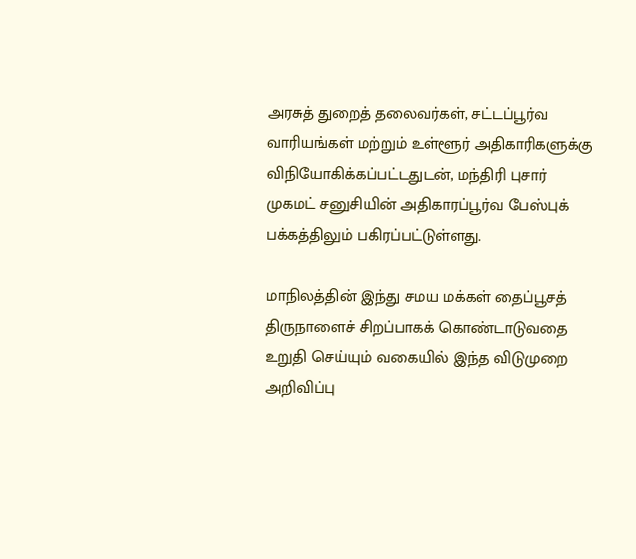அரசுத் துறைத் தலைவர்கள், சட்டப்பூர்வ வாரியங்கள் மற்றும் உள்ளூர் அதிகாரிகளுக்கு விநியோகிக்கப்பட்டதுடன், மந்திரி புசார் முகமட் சனுசியின் அதிகாரப்பூர்வ பேஸ்புக் பக்கத்திலும் பகிரப்பட்டுள்ளது.

மாநிலத்தின் இந்து சமய மக்கள் தைப்பூசத் திருநாளைச் சிறப்பாகக் கொண்டாடுவதை உறுதி செய்யும் வகையில் இந்த விடுமுறை அறிவிப்பு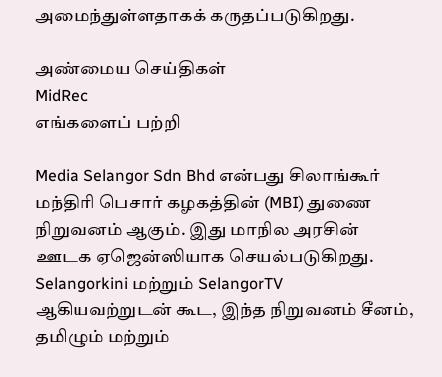அமைந்துள்ளதாகக் கருதப்படுகிறது.

அண்மைய செய்திகள்
MidRec
எங்களைப் பற்றி

Media Selangor Sdn Bhd என்பது சிலாங்கூர் மந்திரி பெசார் கழகத்தின் (MBI) துணை நிறுவனம் ஆகும். இது மாநில அரசின் ஊடக ஏஜென்ஸியாக செயல்படுகிறது. Selangorkini மற்றும் SelangorTV ஆகியவற்றுடன் கூட, இந்த நிறுவனம் சீனம், தமிழும் மற்றும்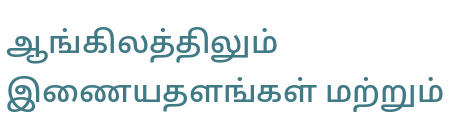ஆங்கிலத்திலும் இணையதளங்கள் மற்றும்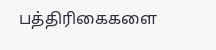பத்திரிகைகளை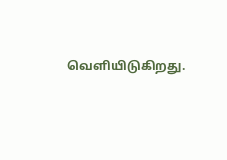வெளியிடுகிறது.